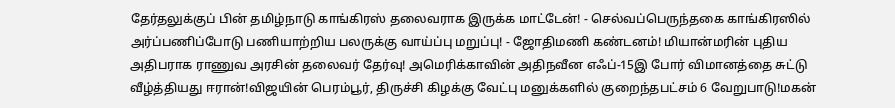தேர்தலுக்குப் பின் தமிழ்நாடு காங்கிரஸ் தலைவராக இருக்க மாட்டேன்! - செல்வப்பெருந்தகை காங்கிரஸில் அர்ப்பணிப்போடு பணியாற்றிய பலருக்கு வாய்ப்பு மறுப்பு! - ஜோதிமணி கண்டனம்! மியான்மரின் புதிய அதிபராக ராணுவ அரசின் தலைவர் தேர்வு! அமெரிக்காவின் அதிநவீன எஃப்-15இ போர் விமானத்தை சுட்டு வீழ்த்தியது ஈரான்!விஜயின் பெரம்பூர், திருச்சி கிழக்கு வேட்பு மனுக்களில் குறைந்தபட்சம் 6 வேறுபாடு!மகன்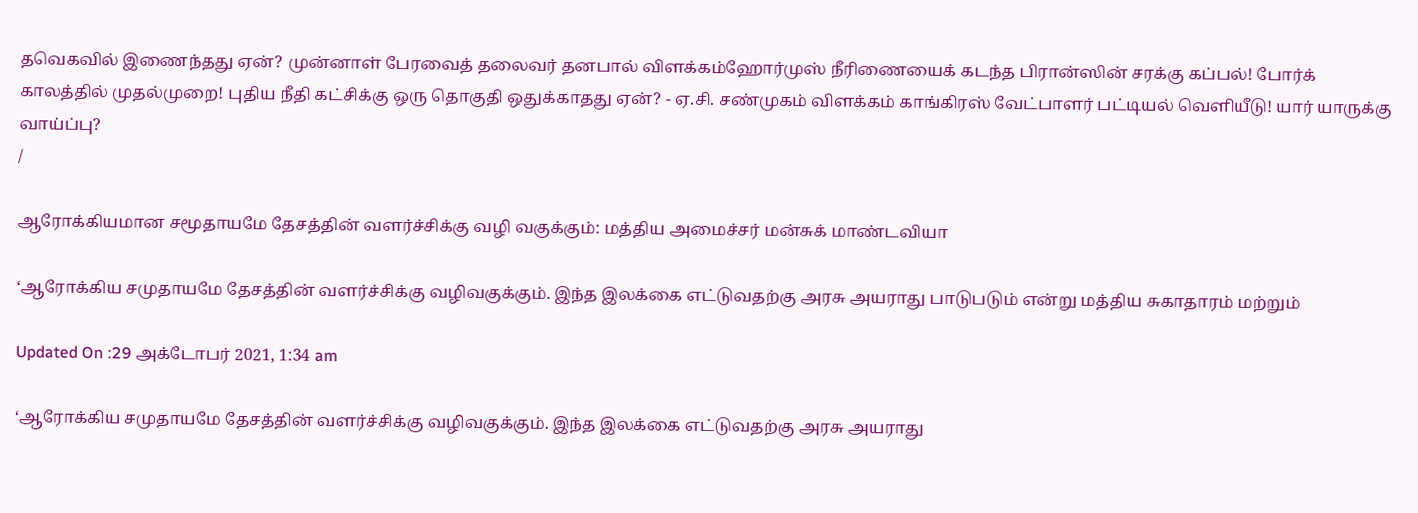தவெகவில் இணைந்தது ஏன்? முன்னாள் பேரவைத் தலைவர் தனபால் விளக்கம்ஹோர்முஸ் நீரிணையைக் கடந்த பிரான்ஸின் சரக்கு கப்பல்! போர்க் காலத்தில் முதல்முறை! புதிய நீதி கட்சிக்கு ஒரு தொகுதி ஒதுக்காதது ஏன்? - ஏ.சி. சண்முகம் விளக்கம் காங்கிரஸ் வேட்பாளர் பட்டியல் வெளியீடு! யார் யாருக்கு வாய்ப்பு?
/

ஆரோக்கியமான சமூதாயமே தேசத்தின் வளர்ச்சிக்கு வழி வகுக்கும்: மத்திய அமைச்சர் மன்சுக் மாண்டவியா

‘ஆரோக்கிய சமுதாயமே தேசத்தின் வளர்ச்சிக்கு வழிவகுக்கும். இந்த இலக்கை எட்டுவதற்கு அரசு அயராது பாடுபடும் என்று மத்திய சுகாதாரம் மற்றும்

Updated On :29 அக்டோபர் 2021, 1:34 am

‘ஆரோக்கிய சமுதாயமே தேசத்தின் வளர்ச்சிக்கு வழிவகுக்கும். இந்த இலக்கை எட்டுவதற்கு அரசு அயராது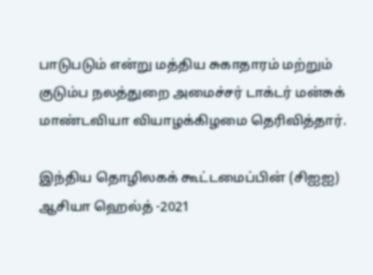பாடுபடும் என்று மத்திய சுகாதாரம் மற்றும் குடும்ப நலத்துறை அமைச்சர் டாக்டர் மன்சுக் மாண்டவியா வியாழக்கிழமை தெரிவித்தார்.

இந்திய தொழிலகக் கூட்டமைப்பின் (சிஐஐ) ஆசியா ஹெல்த் -2021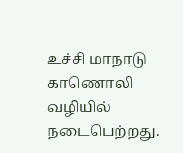உச்சி மாநாடு காணொலி வழியில் நடைபெற்றது.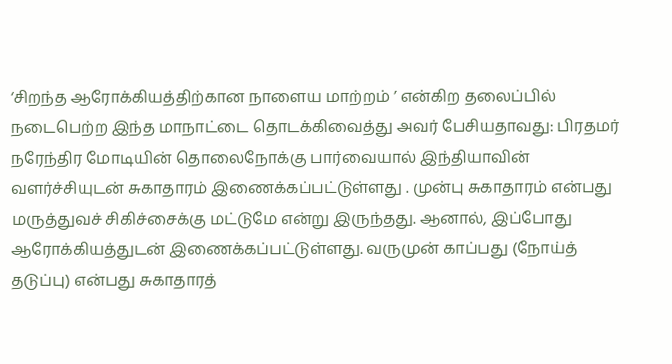‘சிறந்த ஆரோக்கியத்திற்கான நாளைய மாற்றம் ’ என்கிற தலைப்பில் நடைபெற்ற இந்த மாநாட்டை தொடக்கிவைத்து அவர் பேசியதாவது: பிரதமர் நரேந்திர மோடியின் தொலைநோக்கு பார்வையால் இந்தியாவின் வளர்ச்சியுடன் சுகாதாரம் இணைக்கப்பட்டுள்ளது . முன்பு சுகாதாரம் என்பது மருத்துவச் சிகிச்சைக்கு மட்டுமே என்று இருந்தது. ஆனால், இப்போது ஆரோக்கியத்துடன் இணைக்கப்பட்டுள்ளது. வருமுன் காப்பது (நோய்த் தடுப்பு) என்பது சுகாதாரத்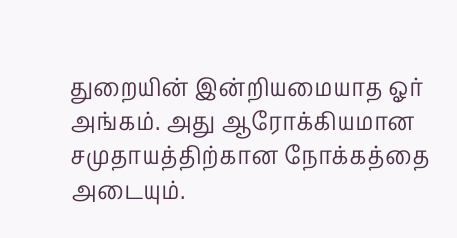துறையின் இன்றியமையாத ஓர் அங்கம். அது ஆரோக்கியமான சமுதாயத்திற்கான நோக்கத்தை அடையும்.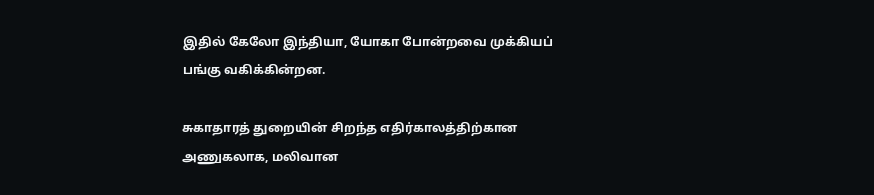இதில் கேலோ இந்தியா, யோகா போன்றவை முக்கியப் பங்கு வகிக்கின்றன.

சுகாதாரத் துறையின் சிறந்த எதிர்காலத்திற்கான அணுகலாக, மலிவான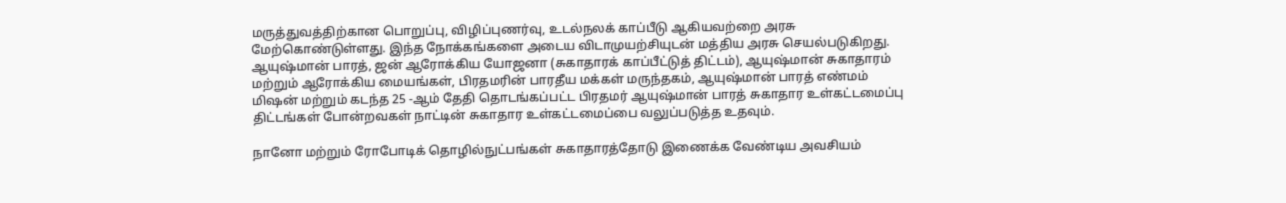மருத்துவத்திற்கான பொறுப்பு, விழிப்புணர்வு, உடல்நலக் காப்பீடு ஆகியவற்றை அரசு மேற்கொண்டுள்ளது. இந்த நோக்கங்களை அடைய விடாமுயற்சியுடன் மத்திய அரசு செயல்படுகிறது. ஆயுஷ்மான் பாரத், ஜன் ஆரோக்கிய யோஜனா (சுகாதாரக் காப்பீட்டுத் திட்டம்), ஆயுஷ்மான் சுகாதாரம் மற்றும் ஆரோக்கிய மையங்கள், பிரதமரின் பாரதீய மக்கள் மருந்தகம், ஆயுஷ்மான் பாரத் எண்மம் மிஷன் மற்றும் கடந்த 25 -ஆம் தேதி தொடங்கப்பட்ட பிரதமர் ஆயுஷ்மான் பாரத் சுகாதார உள்கட்டமைப்பு திட்டங்கள் போன்றவகள் நாட்டின் சுகாதார உள்கட்டமைப்பை வலுப்படுத்த உதவும்.

நானோ மற்றும் ரோபோடிக் தொழில்நுட்பங்கள் சுகாதாரத்தோடு இணைக்க வேண்டிய அவசியம்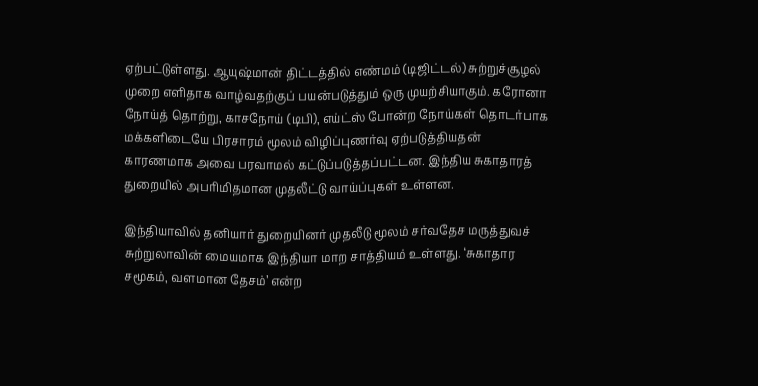ஏற்பட்டுள்ளது. ஆயுஷ்மான் திட்டத்தில் எண்மம் (டிஜிட்டல்) சுற்றுச்சூழல் முறை எளிதாக வாழ்வதற்குப் பயன்படுத்தும் ஒரு முயற்சியாகும். கரோனா நோய்த் தொற்று, காசநோய் (டிபி), எய்ட்ஸ் போன்ற நோய்கள் தொடர்பாக மக்களிடையே பிரசாரம் மூலம் விழிப்புணர்வு ஏற்படுத்தியதன் காரணமாக அவை பரவாமல் கட்டுப்படுத்தப்பட்டன. இந்திய சுகாதாரத் துறையில் அபரிமிதமான முதலீட்டு வாய்ப்புகள் உள்ளன.

இந்தியாவில் தனியார் துறையினர் முதலீடு மூலம் சர்வதேச மருத்துவச் சுற்றுலாவின் மையமாக இந்தியா மாற சாத்தியம் உள்ளது. ‘சுகாதார சமூகம், வளமான தேசம்’ என்ற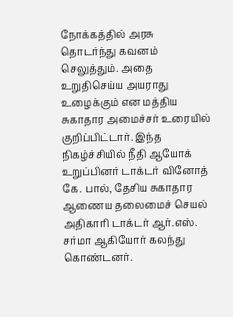நோக்கத்தில் அரசு தொடர்ந்து கவனம் செலுத்தும். அதை உறுதிசெய்ய அயராது உழைக்கும் என மத்திய சுகாதார அமைச்சர் உரையில் குறிப்பிட்டார். இந்த நிகழ்ச்சியில் நீதி ஆயோக் உறுப்பினர் டாக்டர் வினோத் கே. பால், தேசிய சுகாதார ஆணைய தலைமைச் செயல் அதிகாரி டாக்டர் ஆர்.எஸ். சர்மா ஆகியோர் கலந்து கொண்டனர்.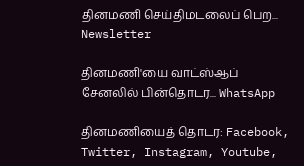தினமணி செய்திமடலைப் பெற... Newsletter

தினமணி'யை வாட்ஸ்ஆப் சேனலில் பின்தொடர... WhatsApp

தினமணியைத் தொடர: Facebook, Twitter, Instagram, Youtube,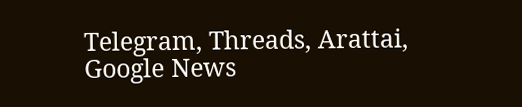Telegram, Threads, Arattai, Google News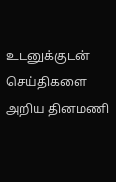உடனுக்குடன் செய்திகளை அறிய தினமணி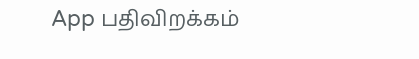App பதிவிறக்கம்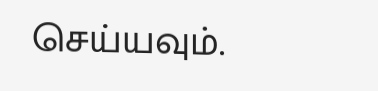செய்யவும்.